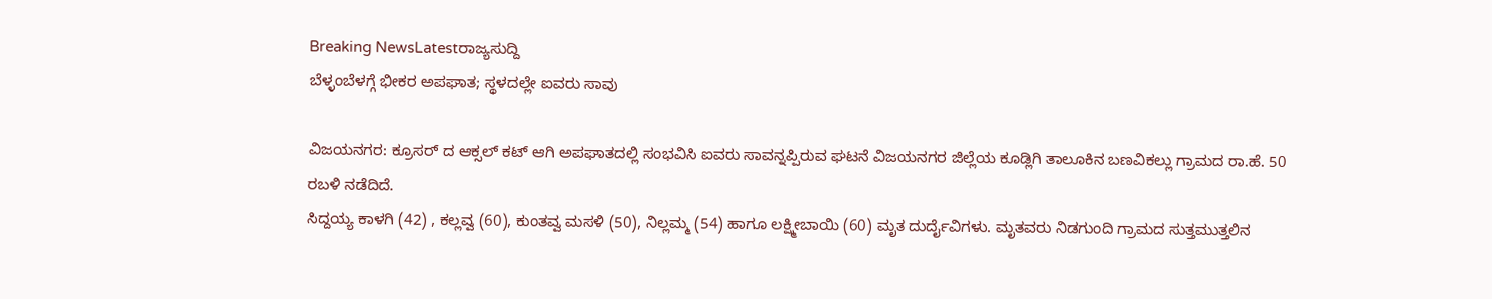Breaking NewsLatestರಾಜ್ಯಸುದ್ದಿ
ಬೆಳ್ಳಂಬೆಳಗ್ಗೆ ಭೀಕರ ಅಪಘಾತ; ಸ್ಥಳದಲ್ಲೇ ಐವರು ಸಾವು

ವಿಜಯನಗರ: ಕ್ರೂಸರ್ ದ ಆಕ್ಸಲ್ ಕಟ್ ಆಗಿ ಅಪಘಾತದಲ್ಲಿ ಸಂಭವಿಸಿ ಐವರು ಸಾವನ್ನಪ್ಪಿರುವ ಘಟನೆ ವಿಜಯನಗರ ಜಿಲ್ಲೆಯ ಕೂಡ್ಲಿಗಿ ತಾಲೂಕಿನ ಬಣವಿಕಲ್ಲು ಗ್ರಾಮದ ರಾ.ಹೆ. 50 ರಬಳಿ ನಡೆದಿದೆ.
ಸಿದ್ದಯ್ಯ ಕಾಳಗಿ (42) , ಕಲ್ಲವ್ವ (60), ಕುಂತವ್ವ ಮಸಳಿ (50), ನಿಲ್ಲಮ್ಮ (54) ಹಾಗೂ ಲಕ್ಷ್ಮೀಬಾಯಿ (60) ಮೃತ ದುರ್ದೈವಿಗಳು. ಮೃತವರು ನಿಡಗುಂದಿ ಗ್ರಾಮದ ಸುತ್ತಮುತ್ತಲಿನ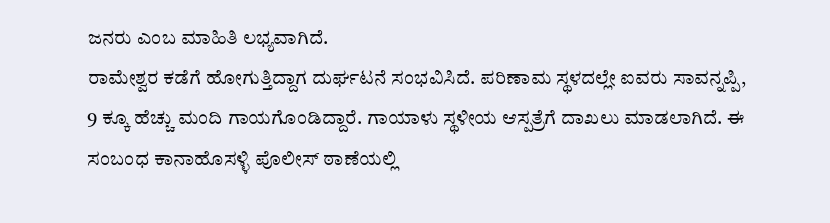ಜನರು ಎಂಬ ಮಾಹಿತಿ ಲಭ್ಯವಾಗಿದೆ.
ರಾಮೇಶ್ವರ ಕಡೆಗೆ ಹೋಗುತ್ತಿದ್ದಾಗ ದುರ್ಘಟನೆ ಸಂಭವಿಸಿದೆ. ಪರಿಣಾಮ ಸ್ಥಳದಲ್ಲೇ ಐವರು ಸಾವನ್ನಪ್ಪಿ, 9 ಕ್ಕೂ ಹೆಚ್ಚು ಮಂದಿ ಗಾಯಗೊಂಡಿದ್ದಾರೆ. ಗಾಯಾಳು ಸ್ಥಳೀಯ ಆಸ್ಪತ್ರೆಗೆ ದಾಖಲು ಮಾಡಲಾಗಿದೆ. ಈ ಸಂಬಂಧ ಕಾನಾಹೊಸಳ್ಳಿ ಪೊಲೀಸ್ ಠಾಣೆಯಲ್ಲಿ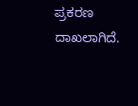ಪ್ರಕರಣ ದಾಖಲಾಗಿದೆ.